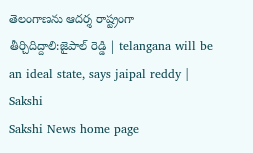తెలంగాణను ఆదర్శ రాష్ట్రంగా తీర్చిదిద్దాలి:జైపాల్ రెడ్డి | telangana will be an ideal state, says jaipal reddy | Sakshi
Sakshi News home page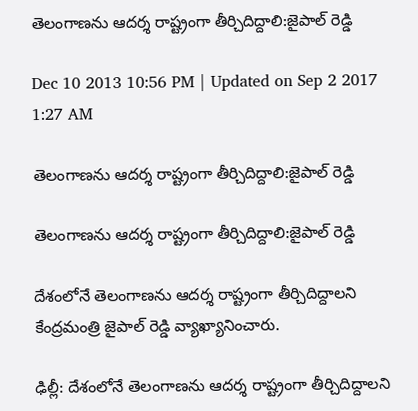తెలంగాణను ఆదర్శ రాష్ట్రంగా తీర్చిదిద్దాలి:జైపాల్ రెడ్డి

Dec 10 2013 10:56 PM | Updated on Sep 2 2017 1:27 AM

తెలంగాణను ఆదర్శ రాష్ట్రంగా తీర్చిదిద్దాలి:జైపాల్ రెడ్డి

తెలంగాణను ఆదర్శ రాష్ట్రంగా తీర్చిదిద్దాలి:జైపాల్ రెడ్డి

దేశంలోనే తెలంగాణను ఆదర్శ రాష్ట్రంగా తీర్చిదిద్దాలని కేంద్రమంత్రి జైపాల్ రెడ్డి వ్యాఖ్యానించారు.

ఢిల్లీ: దేశంలోనే తెలంగాణను ఆదర్శ రాష్ట్రంగా తీర్చిదిద్దాలని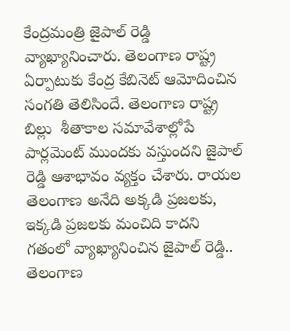కేంద్రమంత్రి జైపాల్ రెడ్డి వ్యాఖ్యానించారు. తెలంగాణ రాష్ట్ర ఏర్పాటుకు కేంద్ర కేబినెట్ ఆమోదించిన సంగతి తెలిసిందే. తెలంగాణ రాష్ట్ర బిల్లు  శీతాకాల సమావేశాల్లోపే పార్లమెంట్ ముందకు వస్తుందని జైపాల్ రెడ్డి ఆశాభావం వ్యక్తం చేశారు. రాయల తెలంగాణ అనేది అక్కడి ప్రజలకు, ఇక్కడి ప్రజలకు మంచిది కాదని గతంలో వ్యాఖ్యానించిన జైపాల్ రెడ్డి.. తెలంగాణ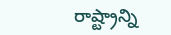రాష్ట్రాన్ని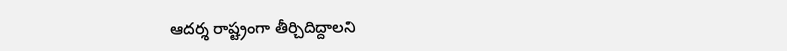ఆదర్శ రాష్ట్రంగా తీర్చిదిద్దాలని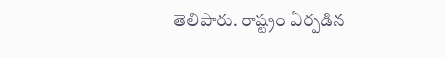తెలిపారు. రాష్ట్రం ఏర్పడిన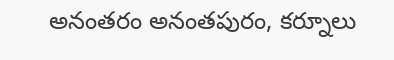అనంతరం అనంతపురం, కర్నూలు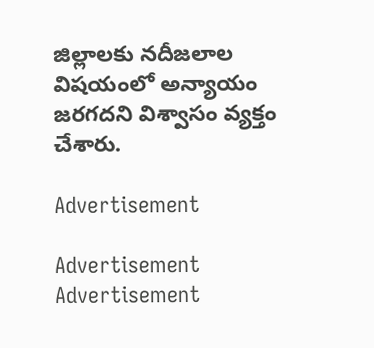జిల్లాలకు నదీజలాల విషయంలో అన్యాయం జరగదని విశ్వాసం వ్యక్తం చేశారు.

Advertisement

Advertisement
Advertisement